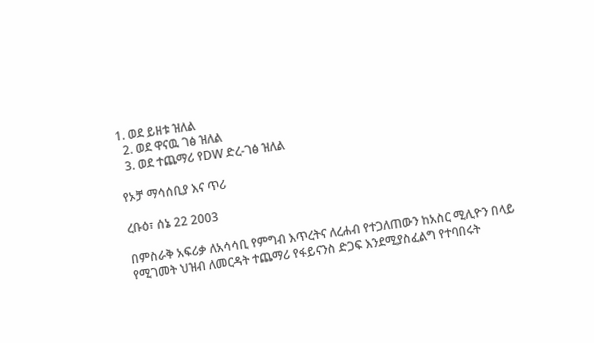1. ወደ ይዘቱ ዝለል
  2. ወደ ዋናዉ ገፅ ዝለል
  3. ወደ ተጨማሪ የDW ድረ-ገፅ ዝለል

የኦቻ ማሳሰቢያ እና ጥሪ

ረቡዕ፣ ሰኔ 22 2003

በምስራቅ አፍሪቃ ለአሳሳቢ የምግብ እጥረትና ለረሐብ የተጋለጠውን ከአስር ሚሊዮን በላይ የሚገመት ህዝብ ለመርዳት ተጨማሪ የፋይናንስ ድጋፍ እንደሚያስፈልግ የተባበሩት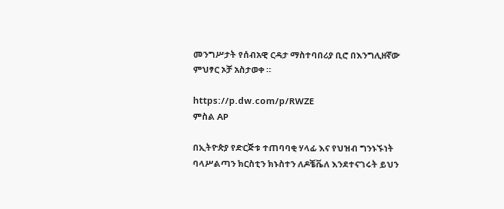መንግሥታት የሰብአዊ ርዳታ ማስተባበሪያ ቢሮ በእንግሊዘኛው ምህፃር ኦቻ አስታወቀ ።

https://p.dw.com/p/RWZE
ምስል AP

በኢትዮጵያ የድርጅቱ ተጠባባቂ ሃላፊ እና የህዝብ ግንኑኙነት ባላሥልጣን ክርስቲን ክኑስተን ለዶቼቬለ እንደተናገሩት ይህን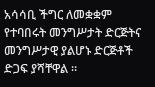አሳሳቢ ችግር ለመቋቋም የተባበሩት መንግሥታት ድርጅትና መንግሥታዊ ያልሆኑ ድርጅቶች ድጋፍ ያሻቸዋል ።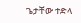ጌታቸው ተድላ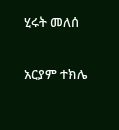ሂሩት መለሰ

አርያም ተክሌ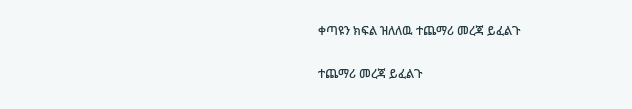ቀጣዩን ክፍል ዝለለዉ ተጨማሪ መረጃ ይፈልጉ

ተጨማሪ መረጃ ይፈልጉ